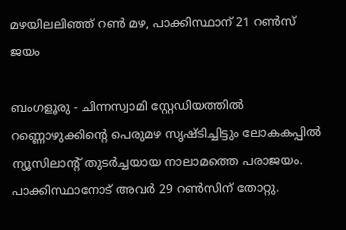മഴയിലലിഞ്ഞ് റണ്‍ മഴ, പാക്കിസ്ഥാന് 21 റണ്‍സ് ജയം

ബംഗളൂരു - ചിന്നസ്വാമി സ്റ്റേഡിയത്തില്‍ റണ്ണൊഴുക്കിന്റെ പെരുമഴ സൃഷ്ടിച്ചിട്ടും ലോകകപ്പില്‍ ന്യൂസിലാന്റ് തുടര്‍ച്ചയായ നാലാമത്തെ പരാജയം. പാക്കിസ്ഥാനോട് അവര്‍ 29 റണ്‍സിന് തോറ്റു.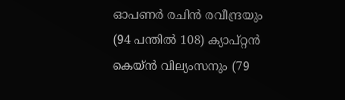ഓപണര്‍ രചിന്‍ രവീന്ദ്രയും (94 പന്തില്‍ 108) ക്യാപ്റ്റന്‍ കെയ്ന്‍ വില്യംസനും (79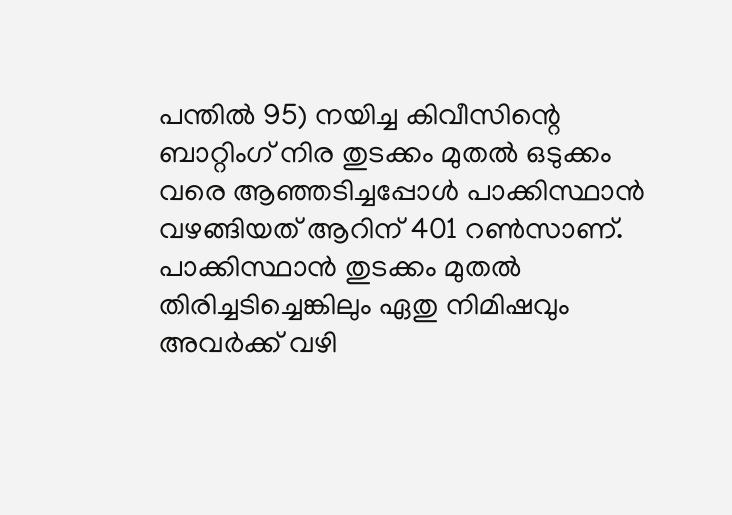പന്തില്‍ 95) നയിച്ച കിവീസിന്റെ ബാറ്റിംഗ് നിര തുടക്കം മുതല്‍ ഒടുക്കം വരെ ആഞ്ഞടിച്ചപ്പോള്‍ പാക്കിസ്ഥാന്‍ വഴങ്ങിയത് ആറിന് 401 റണ്‍സാണ്. പാക്കിസ്ഥാന്‍ തുടക്കം മുതല്‍ തിരിച്ചടിച്ചെങ്കിലും ഏതു നിമിഷവും അവര്‍ക്ക് വഴി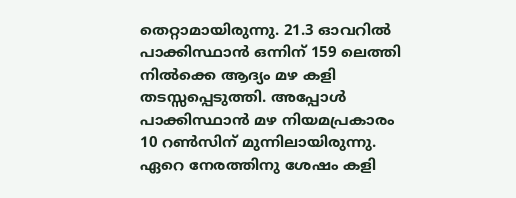തെറ്റാമായിരുന്നു. 21.3 ഓവറില്‍ പാക്കിസ്ഥാന്‍ ഒന്നിന് 159 ലെത്തി നില്‍ക്കെ ആദ്യം മഴ കളി തടസ്സപ്പെടുത്തി. അപ്പോള്‍ പാക്കിസ്ഥാന്‍ മഴ നിയമപ്രകാരം 10 റണ്‍സിന് മുന്നിലായിരുന്നു. ഏറെ നേരത്തിനു ശേഷം കളി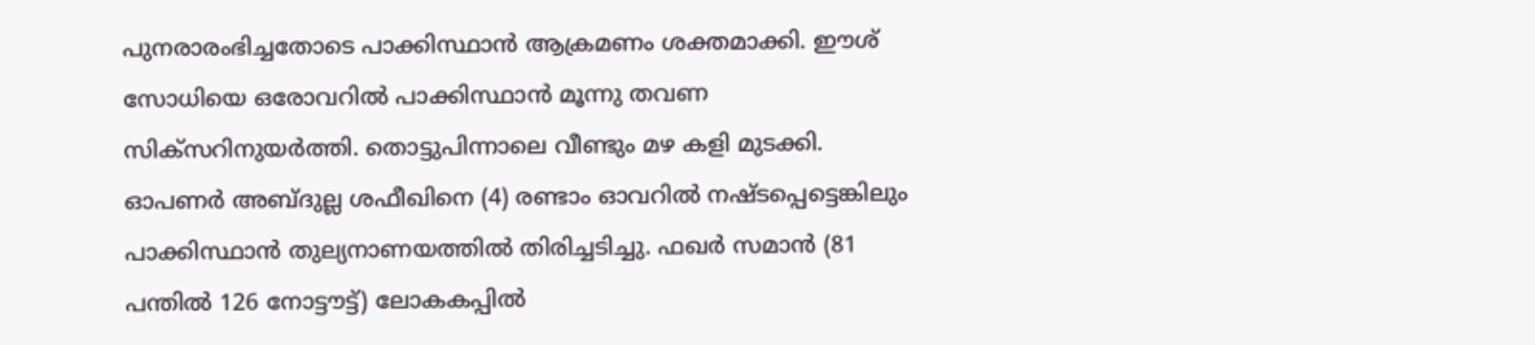പുനരാരംഭിച്ചതോടെ പാക്കിസ്ഥാന്‍ ആക്രമണം ശക്തമാക്കി. ഈശ് സോധിയെ ഒരോവറില്‍ പാക്കിസ്ഥാന്‍ മൂന്നു തവണ സിക്‌സറിനുയര്‍ത്തി. തൊട്ടുപിന്നാലെ വീണ്ടും മഴ കളി മുടക്കി.
ഓപണര്‍ അബ്ദുല്ല ശഫീഖിനെ (4) രണ്ടാം ഓവറില്‍ നഷ്ടപ്പെട്ടെങ്കിലും പാക്കിസ്ഥാന്‍ തുല്യനാണയത്തില്‍ തിരിച്ചടിച്ചു. ഫഖര്‍ സമാന്‍ (81 പന്തില്‍ 126 നോട്ടൗട്ട്) ലോകകപ്പില്‍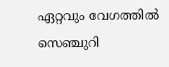ഏറ്റവും വേഗത്തില്‍ സെഞ്ചുറി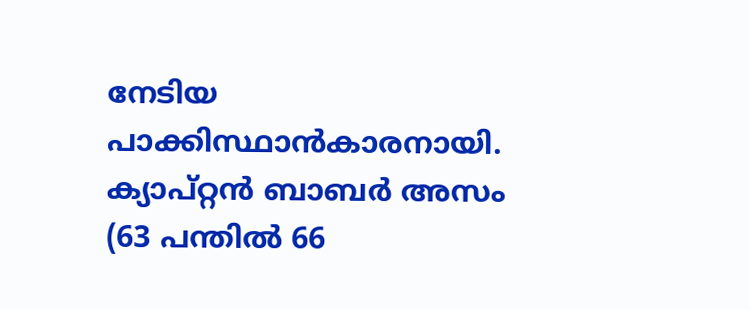നേടിയ പാക്കിസ്ഥാന്‍കാരനായി. ക്യാപ്റ്റന്‍ ബാബര്‍ അസം (63 പന്തില്‍ 66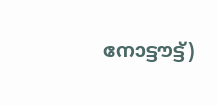നോട്ടൗട്ട്)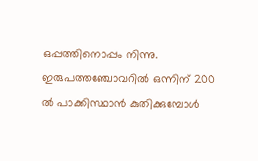ഒപ്പത്തിനൊപ്പം നിന്നു. ഇരുപത്തഞ്ചോവറില്‍ ഒന്നിന് 200 ല്‍ പാക്കിസ്ഥാന്‍ കുതിക്കുമ്പോള്‍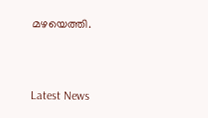മഴയെത്തി.


Latest News